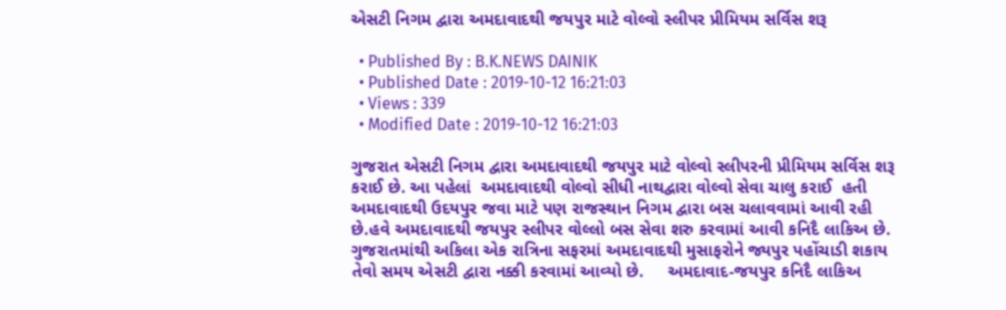એસટી નિગમ દ્વારા અમદાવાદથી જયપુર માટે વોલ્વો સ્લીપર પ્રીમિયમ સર્વિસ શરૂ

  • Published By : B.K.NEWS DAINIK
  • Published Date : 2019-10-12 16:21:03
  • Views : 339
  • Modified Date : 2019-10-12 16:21:03

ગુજરાત એસટી નિગમ દ્વારા અમદાવાદથી જયપુર માટે વોલ્વો સ્લીપરની પ્રીમિયમ સર્વિસ શરૂ કરાઈ છે. આ પહેલાં  અમદાવાદથી વોલ્વો સીધી નાથદ્વારા વોલ્વો સેવા ચાલુ કરાઈ  હતી અમદાવાદથી ઉદયપુર જવા માટે પણ રાજસ્થાન નિગમ દ્વારા બસ ચલાવવામાં આવી રહી છે.હવે અમદાવાદથી જયપુર સ્લીપર વોલ્લો બસ સેવા શરુ કરવામાં આવી કનિદૈ લાકિઅ છે. ગુજરાતમાંથી અકિલા એક રાત્રિના સફરમાં અમદાવાદથી મુસાફરોને જ્યપુર પહોંચાડી શકાય તેવો સમય એસટી દ્વારા નક્કી કરવામાં આવ્યો છે.     અમદાવાદ-જયપુર કનિદૈ લાકિઅ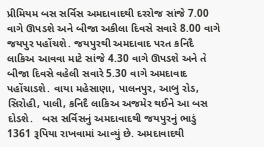પ્રીમિયમ બસ સર્વિસ અમદાવાદથી દરરોજ સાંજે 7.00 વાગે ઊપડશે અને બીજા અકીલા દિવસે સવારે 8.00 વાગે જયપુર પહોંચશે. જયપુરથી અમદાવાદ પરત કનિદૈ લાકિઅ આવવા માટે સાંજે 4.30 વાગે ઊપડશે અને તે બીજા દિવસે વહેલી સવારે 5.30 વાગે અમદાવાદ પહોંચાડશે. વાયા મહેસાણા, પાલનપુર, આબુ રોડ, સિરોહી, પાલી, કનિદૈ લાકિઅ અજમેર થઈને આ બસ દોડશે.   બસ સર્વિસનું અમદાવાદથી જયપુરનું ભાડું 1361 રૂપિયા રાખવામાં આવ્યું છે. અમદાવાદથી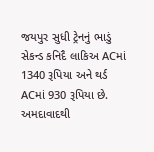જયપુર સુધી ટ્રેનનું ભાડું સેકન્ડ કનિદૈ લાકિઅ ACમાં 1340 રૂપિયા અને થર્ડ ACમાં 930 રૂપિયા છે. અમદાવાદથી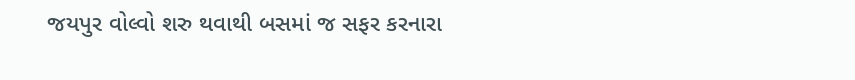જયપુર વોલ્વો શરુ થવાથી બસમાં જ સફર કરનારા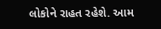લોકોને રાહત રહેશે. આમ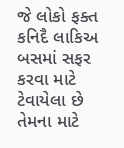જે લોકો ફક્ત કનિદૈ લાકિઅ બસમાં સફર કરવા માટે ટેવાયેલા છે તેમના માટે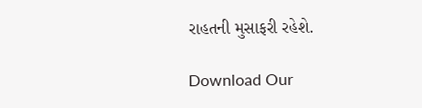રાહતની મુસાફરી રહેશે.

Download Our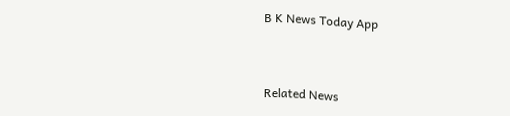B K News Today App



Related News